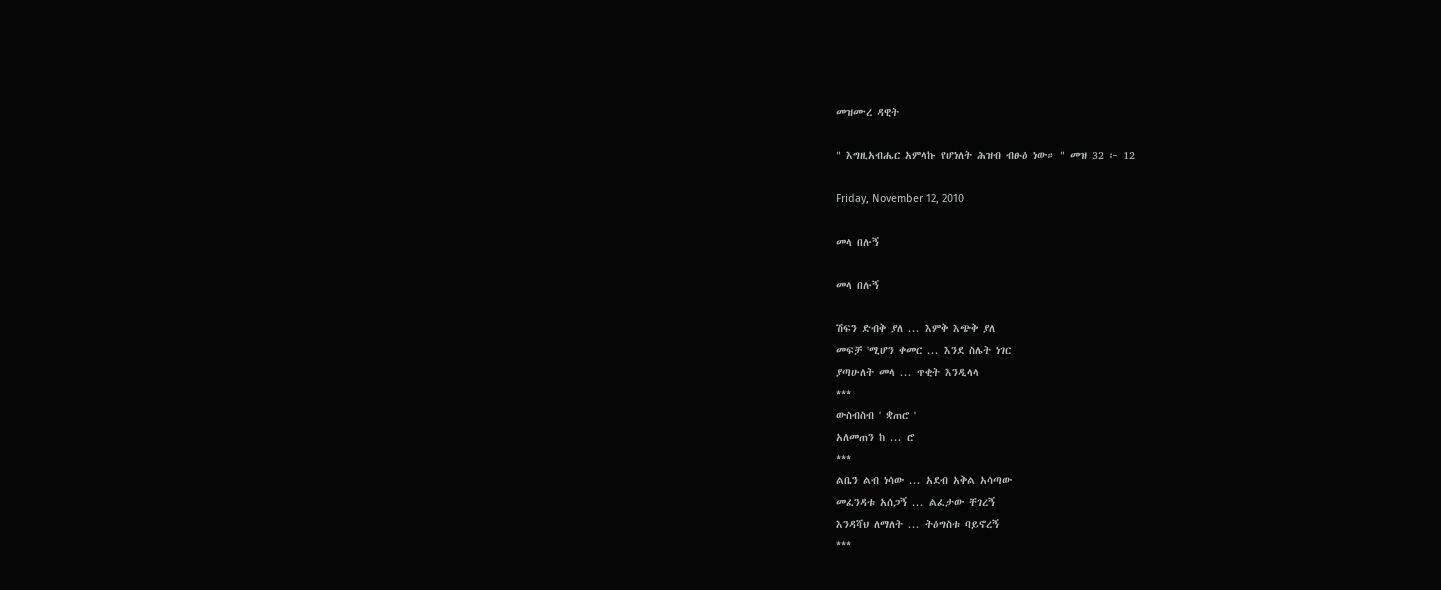መዝሙረ ዳዊት

" እግዚአብሔር አምላኩ የሆነለት ሕዝብ ብፁዕ ነው። " መዝ 32 ፦ 12

Friday, November 12, 2010

መላ በሉኝ

መላ በሉኝ

ሽፍን ድብቅ ያለ ... እምቅ እጭቅ ያለ
መፍቻ 'ሚሆን ቀመር ... እንደ ስሌት ነገር
ያጣሁለት መላ ... ጥቂት እንዲላላ
***
ውስብስብ ' ቋጠሮ '
አለመጠን ከ ... ሮ
***
ልቤን ልብ ነሳው ... አደብ አቅል አሳጣው
መፈንዳቱ አሰጋኝ ... ልፈታው ቸገረኝ
እንዳሻህ ለማለት ... ትዕግስቱ ባይኖረኝ
***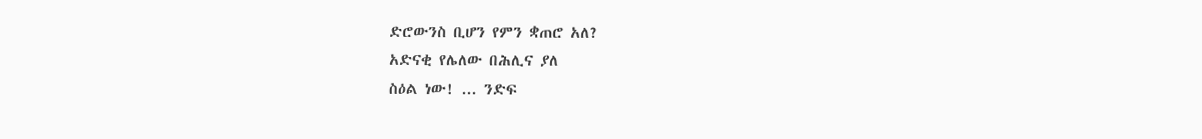ድሮውንስ ቢሆን የምን ቋጠሮ አለ?
አድናቂ የሌለው በሕሊና ያለ
ስዕል ነው! ... ንድፍ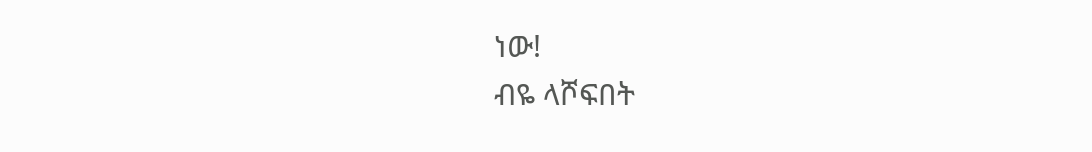ነው!
ብዬ ላሾፍበት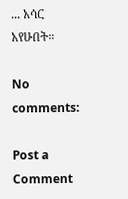... አሳር አየሁበት።

No comments:

Post a Comment